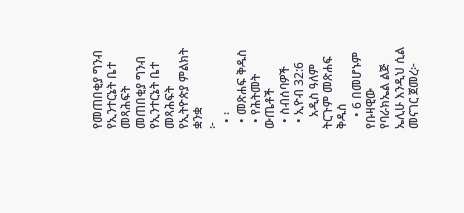የመጠበቂያ ግንብ የኢንተርኔት ቤተ መጻሕፍት
መጠበቂያ ግንብ
የኢንተርኔት ቤተ መጻሕፍት
የኢትዮጵያ ምልክት ቋንቋ
፦
  • ፡
  • መጽሐፍ ቅዱስ
  • የሕትመት ውጤቶች
  • ስብሰባዎች
  • ኢዮብ 32:6
    አዲስ ዓለም ትርጉም መጽሐፍ ቅዱስ
    • 6 በመሆኑም የቡዛዊው የባራክኤል ልጅ ኤሊሁ እንዲህ ሲል መናገር ጀመረ፦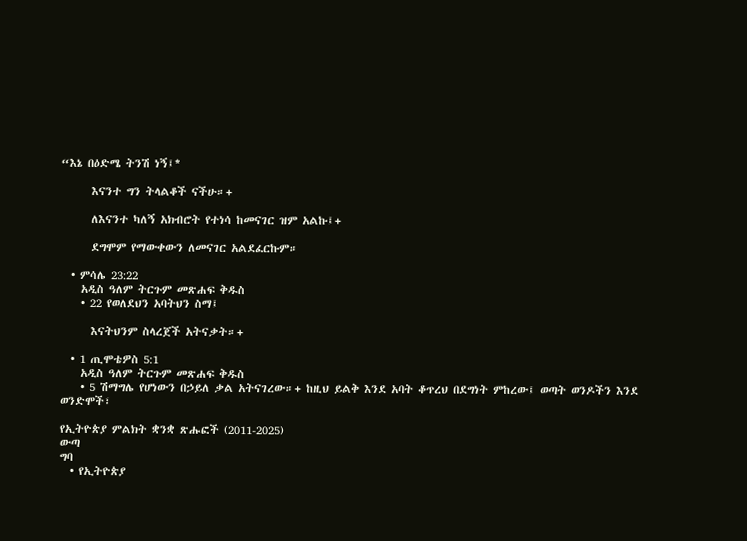“እኔ በዕድሜ ትንሽ ነኝ፤*

      እናንተ ግን ትላልቆች ናችሁ።+

      ለእናንተ ካለኝ አክብሮት የተነሳ ከመናገር ዝም አልኩ፤+

      ደግሞም የማውቀውን ለመናገር አልደፈርኩም።

  • ምሳሌ 23:22
    አዲስ ዓለም ትርጉም መጽሐፍ ቅዱስ
    • 22 የወለደህን አባትህን ስማ፤

      እናትህንም ስላረጀች አትናቃት።+

  • 1 ጢሞቴዎስ 5:1
    አዲስ ዓለም ትርጉም መጽሐፍ ቅዱስ
    • 5 ሽማግሌ የሆነውን በኃይለ ቃል አትናገረው።+ ከዚህ ይልቅ እንደ አባት ቆጥረህ በደግነት ምከረው፤ ወጣት ወንዶችን እንደ ወንድሞች፣

የኢትዮጵያ ምልክት ቋንቋ ጽሑፎች (2011-2025)
ውጣ
ግባ
  • የኢትዮጵያ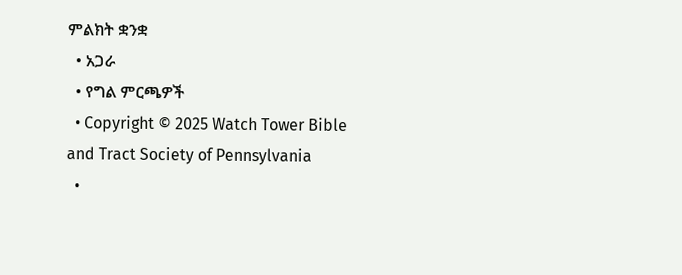ምልክት ቋንቋ
  • አጋራ
  • የግል ምርጫዎች
  • Copyright © 2025 Watch Tower Bible and Tract Society of Pennsylvania
  •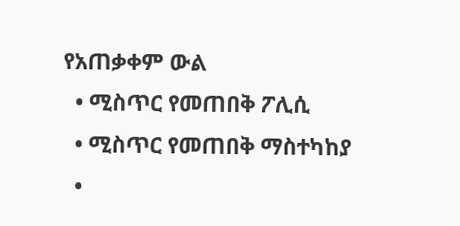የአጠቃቀም ውል
  • ሚስጥር የመጠበቅ ፖሊሲ
  • ሚስጥር የመጠበቅ ማስተካከያ
  •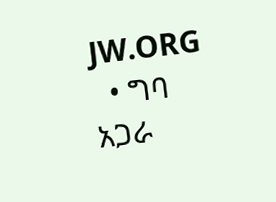JW.ORG
  • ግባ
አጋራ